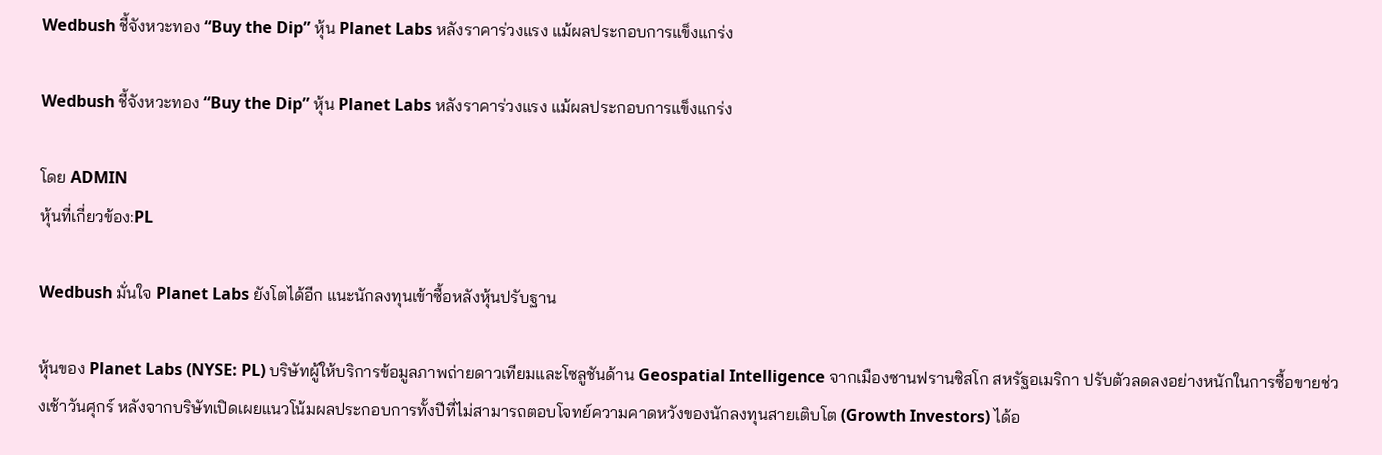Wedbush ชี้จังหวะทอง “Buy the Dip” หุ้น Planet Labs หลังราคาร่วงแรง แม้ผลประกอบการแข็งแกร่ง

Wedbush ชี้จังหวะทอง “Buy the Dip” หุ้น Planet Labs หลังราคาร่วงแรง แม้ผลประกอบการแข็งแกร่ง

โดย ADMIN
หุ้นที่เกี่ยวข้อง:PL

Wedbush มั่นใจ Planet Labs ยังโตได้อีก แนะนักลงทุนเข้าซื้อหลังหุ้นปรับฐาน

หุ้นของ Planet Labs (NYSE: PL) บริษัทผู้ให้บริการข้อมูลภาพถ่ายดาวเทียมและโซลูชันด้าน Geospatial Intelligence จากเมืองซานฟรานซิสโก สหรัฐอเมริกา ปรับตัวลดลงอย่างหนักในการซื้อขายช่วงเช้าวันศุกร์ หลังจากบริษัทเปิดเผยแนวโน้มผลประกอบการทั้งปีที่ไม่สามารถตอบโจทย์ความคาดหวังของนักลงทุนสายเติบโต (Growth Investors) ได้อ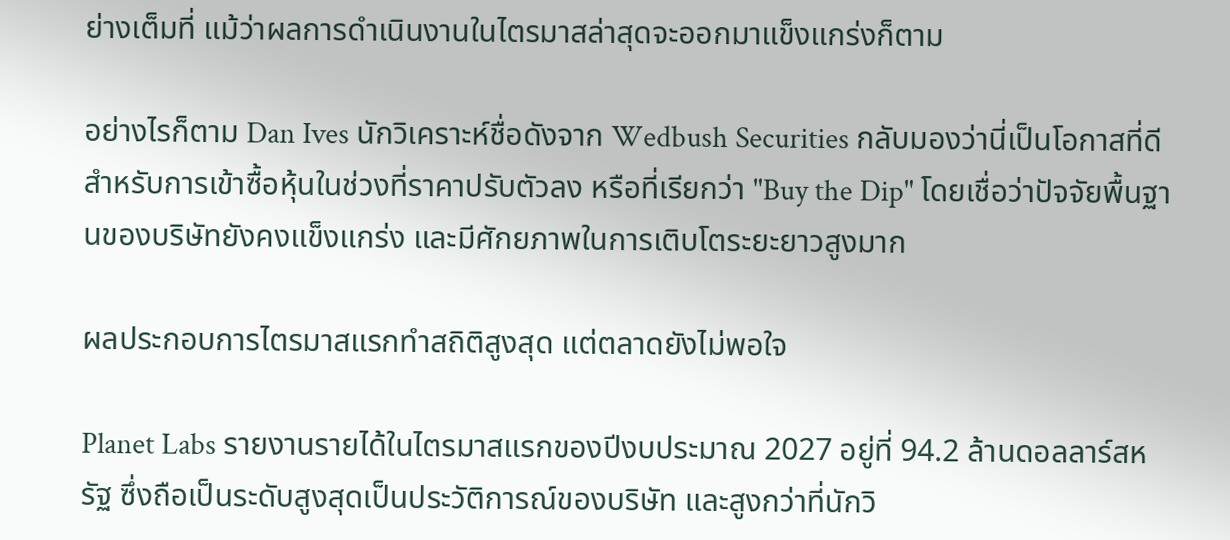ย่างเต็มที่ แม้ว่าผลการดำเนินงานในไตรมาสล่าสุดจะออกมาแข็งแกร่งก็ตาม

อย่างไรก็ตาม Dan Ives นักวิเคราะห์ชื่อดังจาก Wedbush Securities กลับมองว่านี่เป็นโอกาสที่ดีสำหรับการเข้าซื้อหุ้นในช่วงที่ราคาปรับตัวลง หรือที่เรียกว่า "Buy the Dip" โดยเชื่อว่าปัจจัยพื้นฐานของบริษัทยังคงแข็งแกร่ง และมีศักยภาพในการเติบโตระยะยาวสูงมาก

ผลประกอบการไตรมาสแรกทำสถิติสูงสุด แต่ตลาดยังไม่พอใจ

Planet Labs รายงานรายได้ในไตรมาสแรกของปีงบประมาณ 2027 อยู่ที่ 94.2 ล้านดอลลาร์สหรัฐ ซึ่งถือเป็นระดับสูงสุดเป็นประวัติการณ์ของบริษัท และสูงกว่าที่นักวิ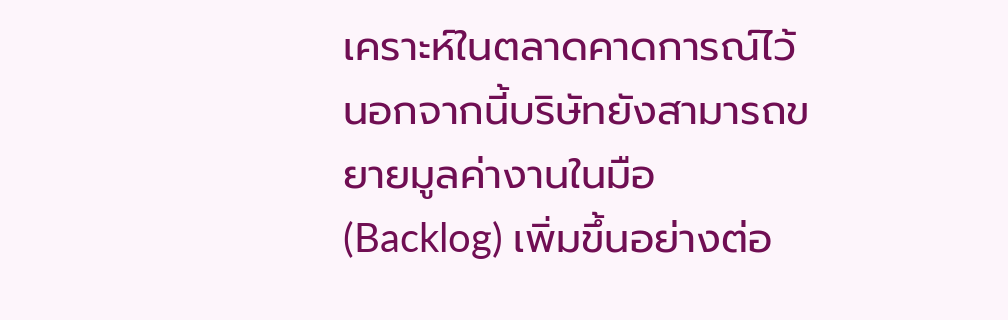เคราะห์ในตลาดคาดการณ์ไว้ นอกจากนี้บริษัทยังสามารถขยายมูลค่างานในมือ (Backlog) เพิ่มขึ้นอย่างต่อ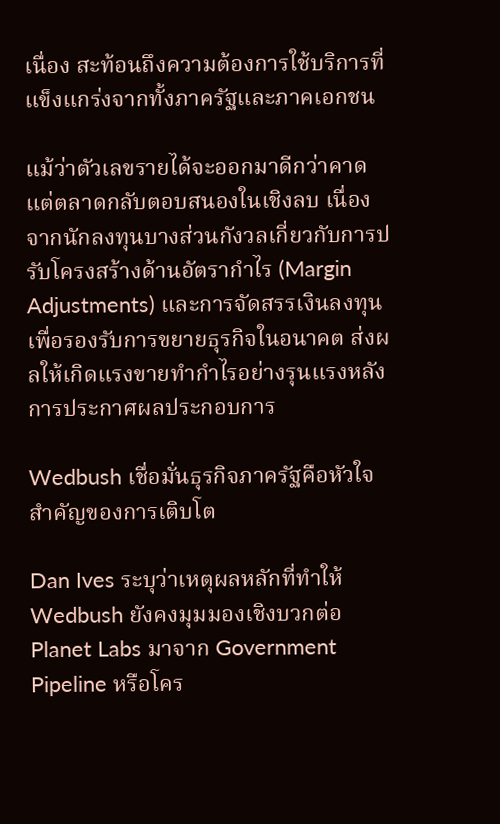เนื่อง สะท้อนถึงความต้องการใช้บริการที่แข็งแกร่งจากทั้งภาครัฐและภาคเอกชน

แม้ว่าตัวเลขรายได้จะออกมาดีกว่าคาด แต่ตลาดกลับตอบสนองในเชิงลบ เนื่องจากนักลงทุนบางส่วนกังวลเกี่ยวกับการปรับโครงสร้างด้านอัตรากำไร (Margin Adjustments) และการจัดสรรเงินลงทุนเพื่อรองรับการขยายธุรกิจในอนาคต ส่งผลให้เกิดแรงขายทำกำไรอย่างรุนแรงหลังการประกาศผลประกอบการ

Wedbush เชื่อมั่นธุรกิจภาครัฐคือหัวใจสำคัญของการเติบโต

Dan Ives ระบุว่าเหตุผลหลักที่ทำให้ Wedbush ยังคงมุมมองเชิงบวกต่อ Planet Labs มาจาก Government Pipeline หรือโคร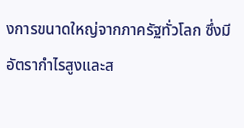งการขนาดใหญ่จากภาครัฐทั่วโลก ซึ่งมีอัตรากำไรสูงและส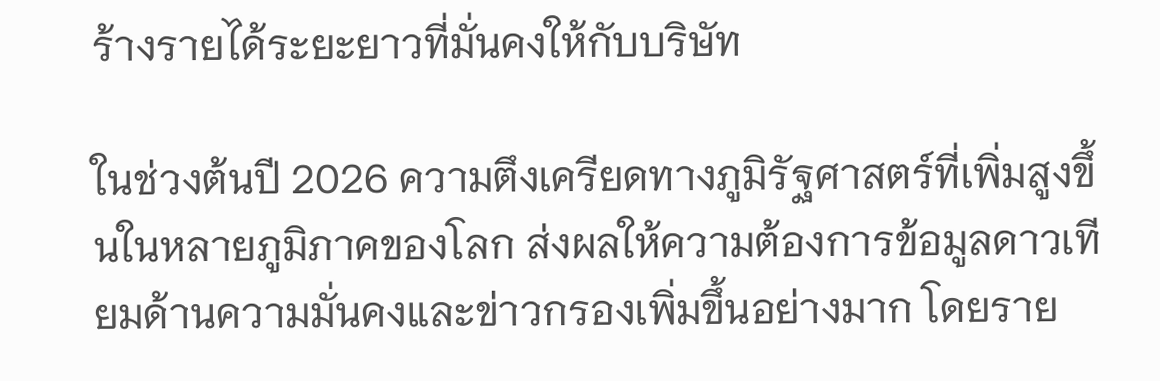ร้างรายได้ระยะยาวที่มั่นคงให้กับบริษัท

ในช่วงต้นปี 2026 ความตึงเครียดทางภูมิรัฐศาสตร์ที่เพิ่มสูงขึ้นในหลายภูมิภาคของโลก ส่งผลให้ความต้องการข้อมูลดาวเทียมด้านความมั่นคงและข่าวกรองเพิ่มขึ้นอย่างมาก โดยราย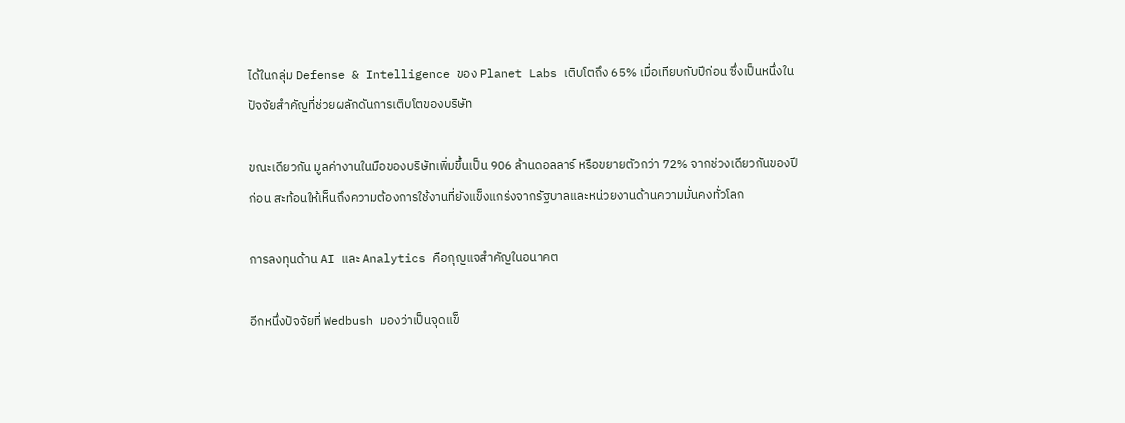ได้ในกลุ่ม Defense & Intelligence ของ Planet Labs เติบโตถึง 65% เมื่อเทียบกับปีก่อน ซึ่งเป็นหนึ่งในปัจจัยสำคัญที่ช่วยผลักดันการเติบโตของบริษัท

ขณะเดียวกัน มูลค่างานในมือของบริษัทเพิ่มขึ้นเป็น 906 ล้านดอลลาร์ หรือขยายตัวกว่า 72% จากช่วงเดียวกันของปีก่อน สะท้อนให้เห็นถึงความต้องการใช้งานที่ยังแข็งแกร่งจากรัฐบาลและหน่วยงานด้านความมั่นคงทั่วโลก

การลงทุนด้าน AI และ Analytics คือกุญแจสำคัญในอนาคต

อีกหนึ่งปัจจัยที่ Wedbush มองว่าเป็นจุดแข็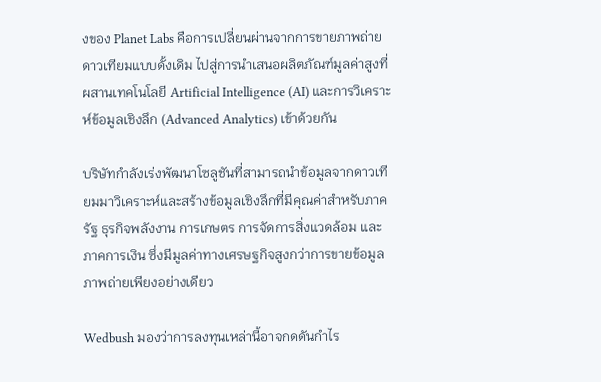งของ Planet Labs คือการเปลี่ยนผ่านจากการขายภาพถ่ายดาวเทียมแบบดั้งเดิม ไปสู่การนำเสนอผลิตภัณฑ์มูลค่าสูงที่ผสานเทคโนโลยี Artificial Intelligence (AI) และการวิเคราะห์ข้อมูลเชิงลึก (Advanced Analytics) เข้าด้วยกัน

บริษัทกำลังเร่งพัฒนาโซลูชันที่สามารถนำข้อมูลจากดาวเทียมมาวิเคราะห์และสร้างข้อมูลเชิงลึกที่มีคุณค่าสำหรับภาครัฐ ธุรกิจพลังงาน การเกษตร การจัดการสิ่งแวดล้อม และภาคการเงิน ซึ่งมีมูลค่าทางเศรษฐกิจสูงกว่าการขายข้อมูลภาพถ่ายเพียงอย่างเดียว

Wedbush มองว่าการลงทุนเหล่านี้อาจกดดันกำไร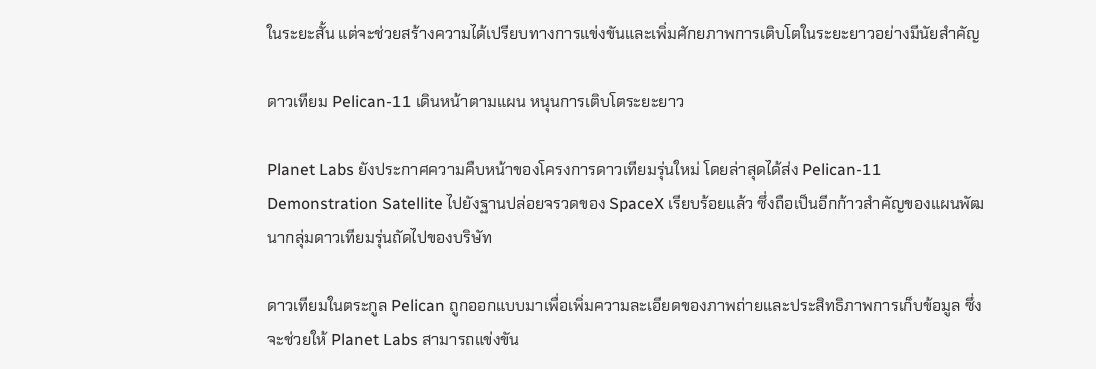ในระยะสั้น แต่จะช่วยสร้างความได้เปรียบทางการแข่งขันและเพิ่มศักยภาพการเติบโตในระยะยาวอย่างมีนัยสำคัญ

ดาวเทียม Pelican-11 เดินหน้าตามแผน หนุนการเติบโตระยะยาว

Planet Labs ยังประกาศความคืบหน้าของโครงการดาวเทียมรุ่นใหม่ โดยล่าสุดได้ส่ง Pelican-11 Demonstration Satellite ไปยังฐานปล่อยจรวดของ SpaceX เรียบร้อยแล้ว ซึ่งถือเป็นอีกก้าวสำคัญของแผนพัฒนากลุ่มดาวเทียมรุ่นถัดไปของบริษัท

ดาวเทียมในตระกูล Pelican ถูกออกแบบมาเพื่อเพิ่มความละเอียดของภาพถ่ายและประสิทธิภาพการเก็บข้อมูล ซึ่งจะช่วยให้ Planet Labs สามารถแข่งขัน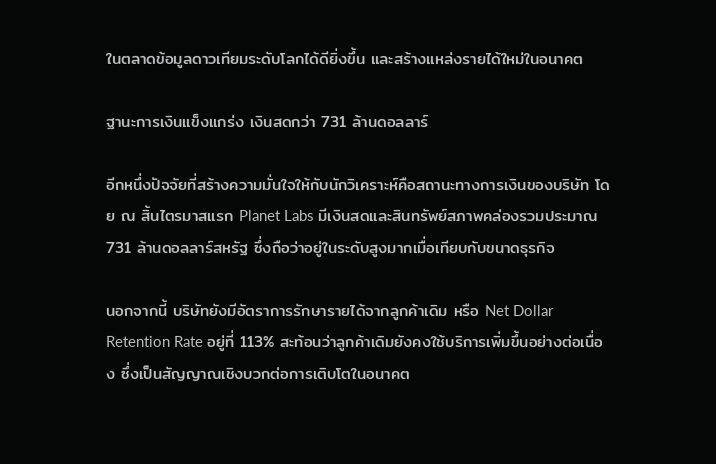ในตลาดข้อมูลดาวเทียมระดับโลกได้ดียิ่งขึ้น และสร้างแหล่งรายได้ใหม่ในอนาคต

ฐานะการเงินแข็งแกร่ง เงินสดกว่า 731 ล้านดอลลาร์

อีกหนึ่งปัจจัยที่สร้างความมั่นใจให้กับนักวิเคราะห์คือสถานะทางการเงินของบริษัท โดย ณ สิ้นไตรมาสแรก Planet Labs มีเงินสดและสินทรัพย์สภาพคล่องรวมประมาณ 731 ล้านดอลลาร์สหรัฐ ซึ่งถือว่าอยู่ในระดับสูงมากเมื่อเทียบกับขนาดธุรกิจ

นอกจากนี้ บริษัทยังมีอัตราการรักษารายได้จากลูกค้าเดิม หรือ Net Dollar Retention Rate อยู่ที่ 113% สะท้อนว่าลูกค้าเดิมยังคงใช้บริการเพิ่มขึ้นอย่างต่อเนื่อง ซึ่งเป็นสัญญาณเชิงบวกต่อการเติบโตในอนาคต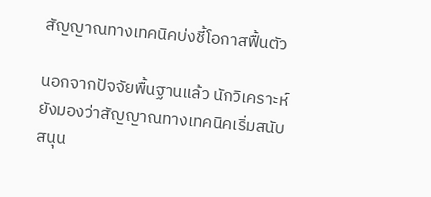สัญญาณทางเทคนิคบ่งชี้โอกาสฟื้นตัว

นอกจากปัจจัยพื้นฐานแล้ว นักวิเคราะห์ยังมองว่าสัญญาณทางเทคนิคเริ่มสนับสนุน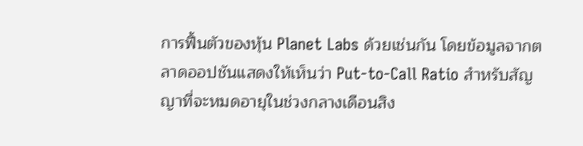การฟื้นตัวของหุ้น Planet Labs ด้วยเช่นกัน โดยข้อมูลจากตลาดออปชันแสดงให้เห็นว่า Put-to-Call Ratio สำหรับสัญญาที่จะหมดอายุในช่วงกลางเดือนสิง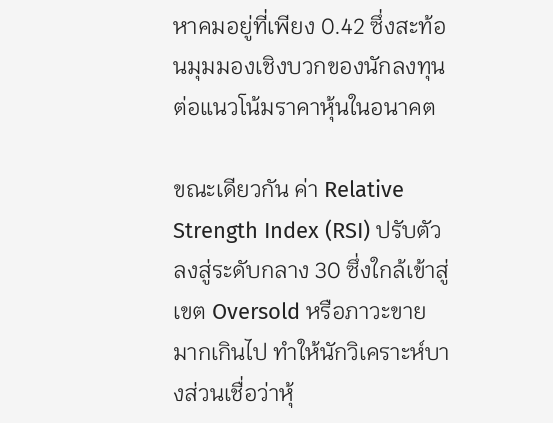หาคมอยู่ที่เพียง 0.42 ซึ่งสะท้อนมุมมองเชิงบวกของนักลงทุนต่อแนวโน้มราคาหุ้นในอนาคต

ขณะเดียวกัน ค่า Relative Strength Index (RSI) ปรับตัวลงสู่ระดับกลาง 30 ซึ่งใกล้เข้าสู่เขต Oversold หรือภาวะขายมากเกินไป ทำให้นักวิเคราะห์บางส่วนเชื่อว่าหุ้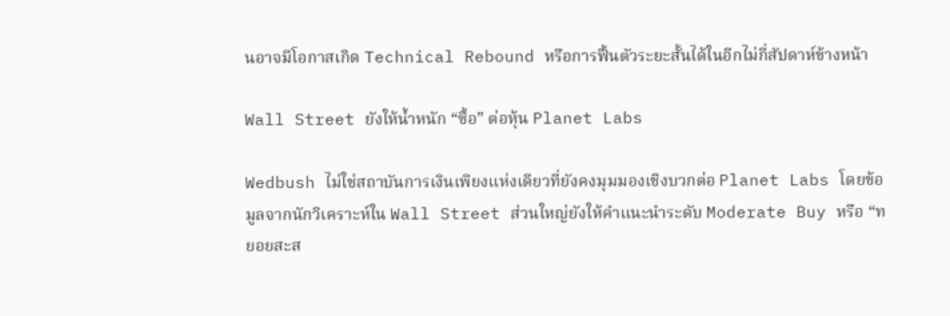นอาจมีโอกาสเกิด Technical Rebound หรือการฟื้นตัวระยะสั้นได้ในอีกไม่กี่สัปดาห์ข้างหน้า

Wall Street ยังให้น้ำหนัก “ซื้อ” ต่อหุ้น Planet Labs

Wedbush ไม่ใช่สถาบันการเงินเพียงแห่งเดียวที่ยังคงมุมมองเชิงบวกต่อ Planet Labs โดยข้อมูลจากนักวิเคราะห์ใน Wall Street ส่วนใหญ่ยังให้คำแนะนำระดับ Moderate Buy หรือ “ทยอยสะส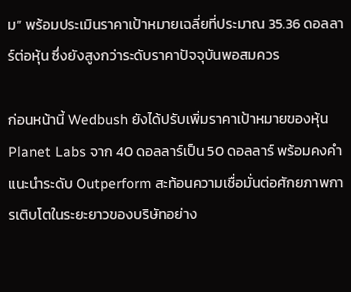ม” พร้อมประเมินราคาเป้าหมายเฉลี่ยที่ประมาณ 35.36 ดอลลาร์ต่อหุ้น ซึ่งยังสูงกว่าระดับราคาปัจจุบันพอสมควร

ก่อนหน้านี้ Wedbush ยังได้ปรับเพิ่มราคาเป้าหมายของหุ้น Planet Labs จาก 40 ดอลลาร์เป็น 50 ดอลลาร์ พร้อมคงคำแนะนำระดับ Outperform สะท้อนความเชื่อมั่นต่อศักยภาพการเติบโตในระยะยาวของบริษัทอย่าง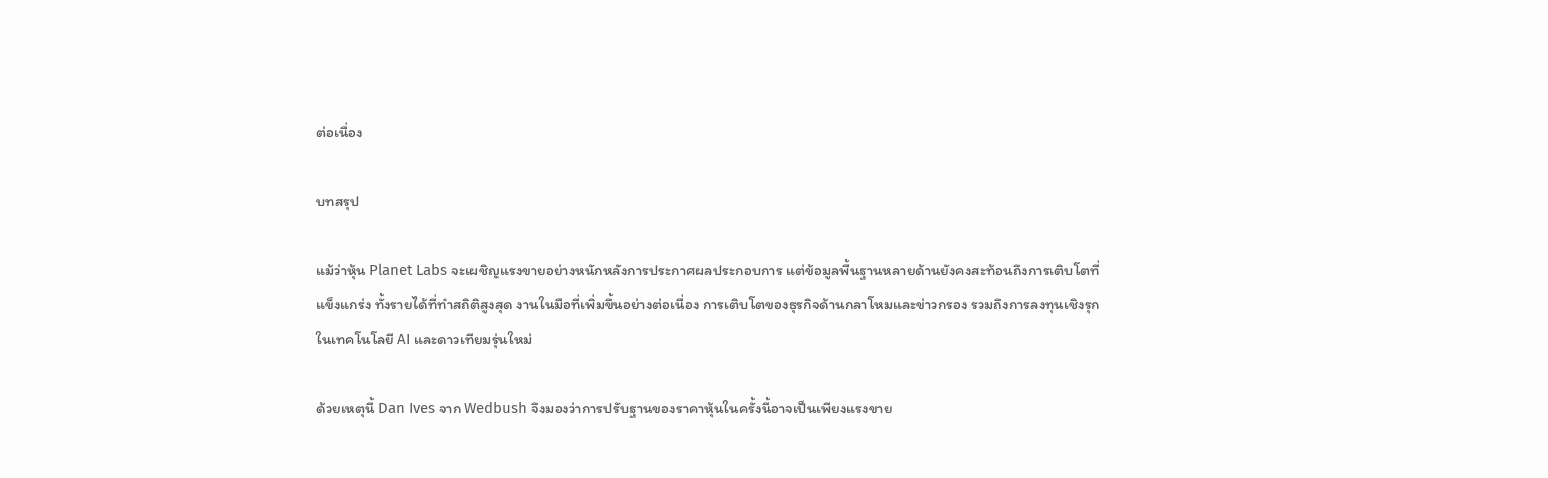ต่อเนื่อง

บทสรุป

แม้ว่าหุ้น Planet Labs จะเผชิญแรงขายอย่างหนักหลังการประกาศผลประกอบการ แต่ข้อมูลพื้นฐานหลายด้านยังคงสะท้อนถึงการเติบโตที่แข็งแกร่ง ทั้งรายได้ที่ทำสถิติสูงสุด งานในมือที่เพิ่มขึ้นอย่างต่อเนื่อง การเติบโตของธุรกิจด้านกลาโหมและข่าวกรอง รวมถึงการลงทุนเชิงรุกในเทคโนโลยี AI และดาวเทียมรุ่นใหม่

ด้วยเหตุนี้ Dan Ives จาก Wedbush จึงมองว่าการปรับฐานของราคาหุ้นในครั้งนี้อาจเป็นเพียงแรงขาย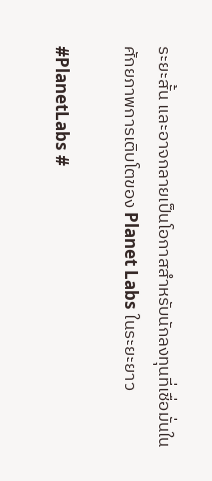ระยะสั้น และอาจกลายเป็นโอกาสสำหรับนักลงทุนที่เชื่อมั่นในศักยภาพการเติบโตของ Planet Labs ในระยะยาว

#PlanetLabs #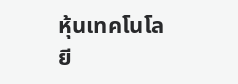หุ้นเทคโนโลยี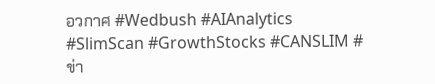อวกาศ #Wedbush #AIAnalytics #SlimScan #GrowthStocks #CANSLIM #ข่า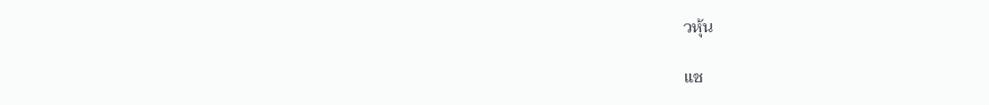วหุ้น

แช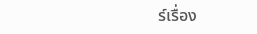ร์เรื่อง